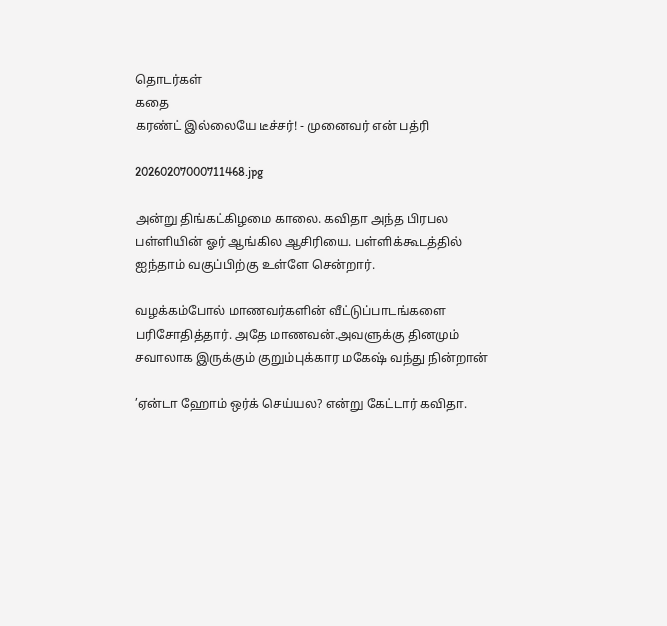தொடர்கள்
கதை
கரண்ட் இல்லையே டீச்சர்! - முனைவர் என் பத்ரி

20260207000711468.jpg

அன்று திங்கட்கிழமை காலை. கவிதா அந்த பிரபல பள்ளியின் ஓர் ஆங்கில ஆசிரியை. பள்ளிக்கூடத்தில் ஐந்தாம் வகுப்பிற்கு உள்ளே சென்றார்.

வழக்கம்போல் மாணவர்களின் வீட்டுப்பாடங்களை பரிசோதித்தார். அதே மாணவன்.அவளுக்கு தினமும் சவாலாக இருக்கும் குறும்புக்கார மகேஷ் வந்து நின்றான்

’ஏன்டா ஹோம் ஒர்க் செய்யல? என்று கேட்டார் கவிதா.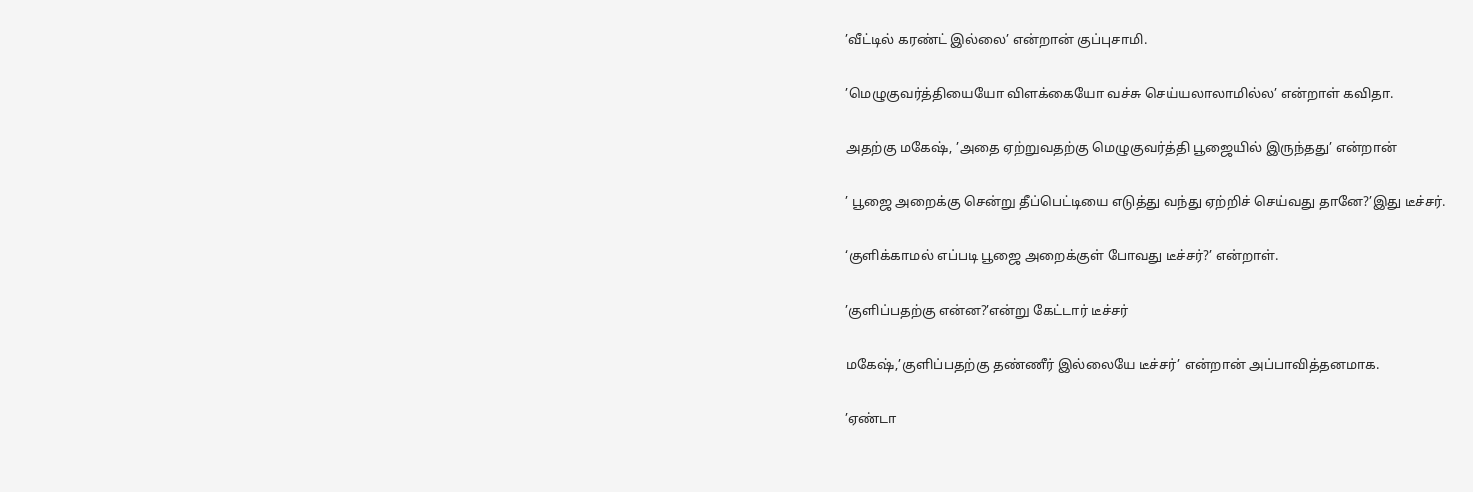’வீட்டில் கரண்ட் இல்லை’ என்றான் குப்புசாமி.

’மெழுகுவர்த்தியையோ விளக்கையோ வச்சு செய்யலாலாமில்ல’ என்றாள் கவிதா.

அதற்கு மகேஷ், ’அதை ஏற்றுவதற்கு மெழுகுவர்த்தி பூஜையில் இருந்தது’ என்றான்

’ பூஜை அறைக்கு சென்று தீப்பெட்டியை எடுத்து வந்து ஏற்றிச் செய்வது தானே?’இது டீச்சர்.

‘குளிக்காமல் எப்படி பூஜை அறைக்குள் போவது டீச்சர்?’ என்றாள்.

’குளிப்பதற்கு என்ன?’என்று கேட்டார் டீச்சர்

மகேஷ்,’குளிப்பதற்கு தண்ணீர் இல்லையே டீச்சர்’ என்றான் அப்பாவித்தனமாக.

’ஏண்டா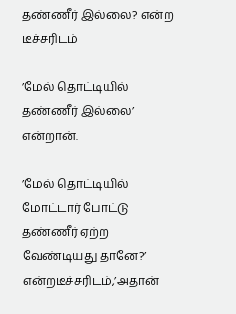தண்ணீர் இல்லை? என்ற டீச்சரிடம்

’மேல் தொட்டியில் தண்ணீர் இல்லை’ என்றான்.

’மேல் தொட்டியில் மோட்டார் போட்டு தண்ணீர் ஏற்ற வேண்டியது தானே?’ என்றடீச்சரிடம்,’அதான்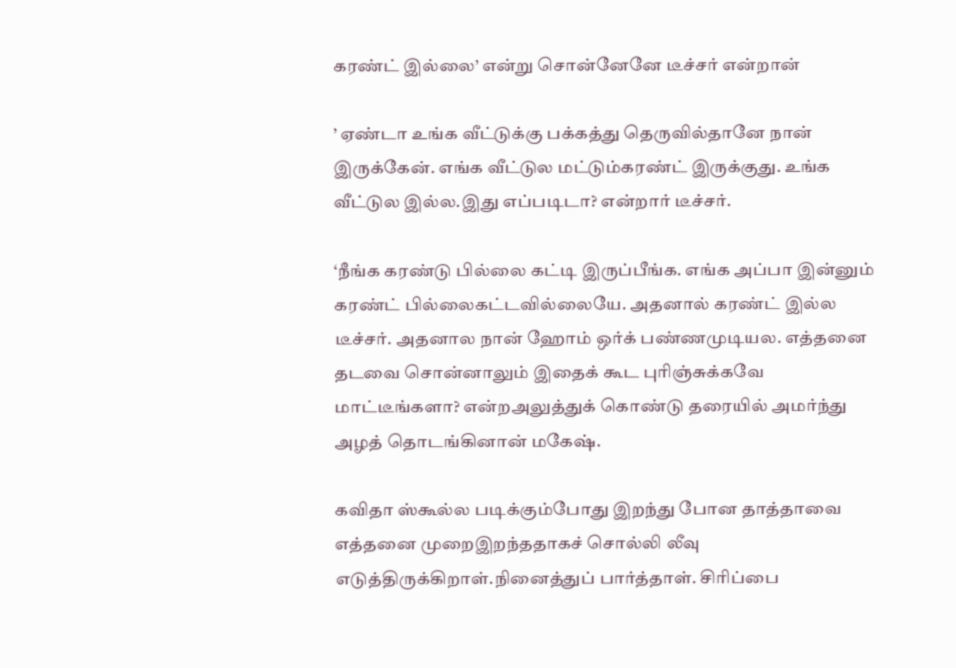கரண்ட் இல்லை’ என்று சொன்னேனே டீச்சர் என்றான்

’ ஏண்டா உங்க வீட்டுக்கு பக்கத்து தெருவில்தானே நான் இருக்கேன். எங்க வீட்டுல மட்டும்கரண்ட் இருக்குது. உங்க வீட்டுல இல்ல.இது எப்படிடா? என்றார் டீச்சர்.

‘நீங்க கரண்டு பில்லை கட்டி இருப்பீங்க. எங்க அப்பா இன்னும் கரண்ட் பில்லைகட்டவில்லையே. அதனால் கரண்ட் இல்ல டீச்சர். அதனால நான் ஹோம் ஒர்க் பண்ணமுடியல. எத்தனை தடவை சொன்னாலும் இதைக் கூட புரிஞ்சுக்கவே மாட்டீங்களா? என்றஅலுத்துக் கொண்டு தரையில் அமர்ந்து அழத் தொடங்கினான் மகேஷ்.

கவிதா ஸ்கூல்ல படிக்கும்போது இறந்து போன தாத்தாவை எத்தனை முறைஇறந்ததாகச் சொல்லி லீவு எடுத்திருக்கிறாள்.நினைத்துப் பார்த்தாள். சிரிப்பை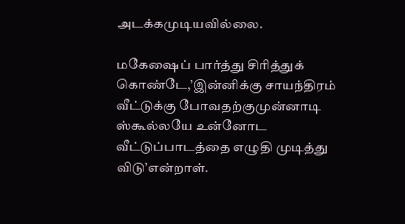அடக்கமுடியவில்லை.

மகேஷைப் பார்த்து சிரித்துக் கொண்டே,’இன்னிக்கு சாயந்திரம் வீட்டுக்கு போவதற்குமுன்னாடி ஸ்கூல்லயே உன்னோட வீட்டுப்பாடத்தை எழுதி முடித்து விடு’என்றாள்.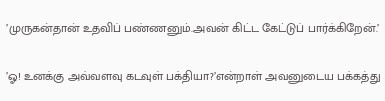’முருகன்தான் உதவிப் பண்ணனும்.அவன் கிட்ட கேட்டுப் பார்க்கிறேன்.’

’ஓ! உனக்கு அவ்வளவு கடவுள் பக்தியா?’என்றாள் அவனுடைய பக்கத்து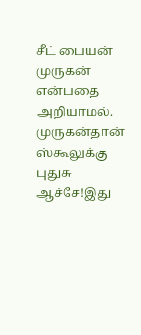சீட் பையன் முருகன் என்பதை அறியாமல். முருகன்தான் ஸ்கூலுக்கு புதுசு ஆச்சே!இது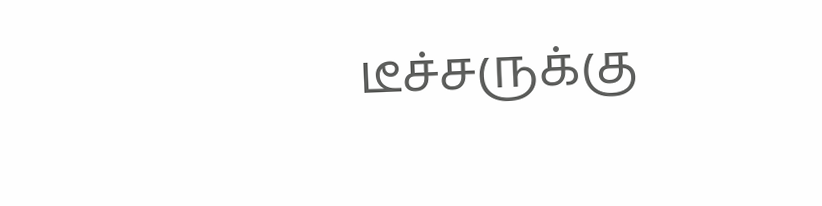டீச்சருக்கு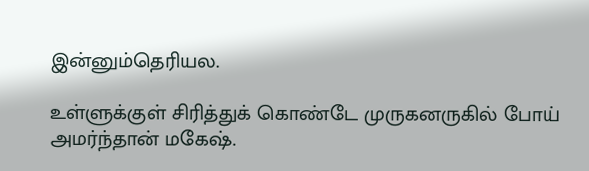இன்னும்தெரியல.

உள்ளுக்குள் சிரித்துக் கொண்டே முருகனருகில் போய் அமர்ந்தான் மகேஷ்.